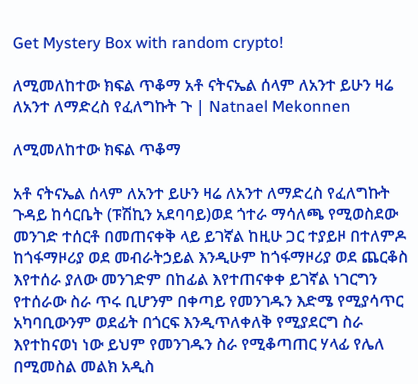Get Mystery Box with random crypto!

ለሚመለከተው ክፍል ጥቆማ አቶ ናትናኤል ሰላም ለአንተ ይሁን ዛሬ ለአንተ ለማድረስ የፈለግኩት ጉ | Natnael Mekonnen

ለሚመለከተው ክፍል ጥቆማ

አቶ ናትናኤል ሰላም ለአንተ ይሁን ዛሬ ለአንተ ለማድረስ የፈለግኩት ጉዳይ ከሳርቤት (ፑሽኪን አደባባይ)ወደ ጎተራ ማሳለጫ የሚወስደው መንገድ ተሰርቶ በመጠናቀቅ ላይ ይገኛል ከዚሁ ጋር ተያይዞ በተለምዶ ከጎፋማዞሪያ ወደ መብራትኃይል እንዲሁም ከጎፋማዞሪያ ወደ ጨርቆስ እየተሰራ ያለው መንገድም በከፊል እየተጠናቀቀ ይገኛል ነገርግን የተሰራው ስራ ጥሩ ቢሆንም በቀጣይ የመንገዱን እድሜ የሚያሳጥር አካባቢውንም ወደፊት በጎርፍ እንዲጥለቀለቅ የሚያደርግ ስራ እየተከናወነ ነው ይህም የመንገዱን ስራ የሚቆጣጠር ሃላፊ የሌለ በሚመስል መልክ አዲስ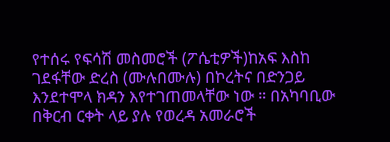የተሰሩ የፍሳሽ መስመሮች (ፖሴቲዎች)ከአፍ እስከ ገደፋቸው ድረስ (ሙሉበሙሉ) በኮረትና በድንጋይ እንደተሞላ ክዳን እየተገጠመላቸው ነው ። በአካባቢው በቅርብ ርቀት ላይ ያሉ የወረዳ አመራሮች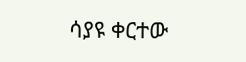ሳያዩ ቀርተው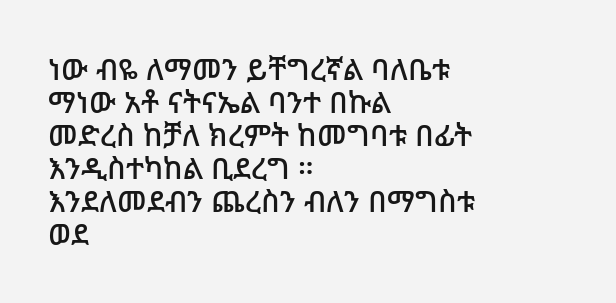ነው ብዬ ለማመን ይቸግረኛል ባለቤቱ ማነው አቶ ናትናኤል ባንተ በኩል መድረስ ከቻለ ክረምት ከመግባቱ በፊት እንዲስተካከል ቢደረግ ። እንደለመደብን ጨረስን ብለን በማግስቱ ወደ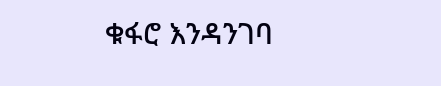ቁፋሮ እንዳንገባ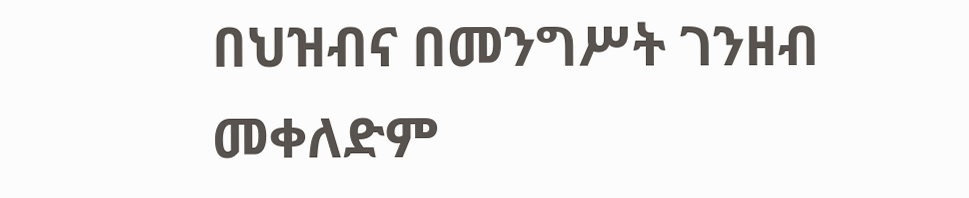በህዝብና በመንግሥት ገንዘብ መቀለድም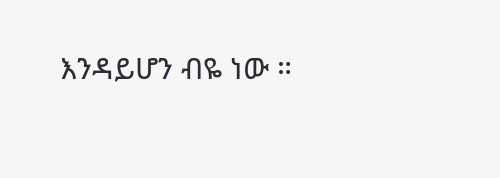እንዳይሆን ብዬ ነው ።